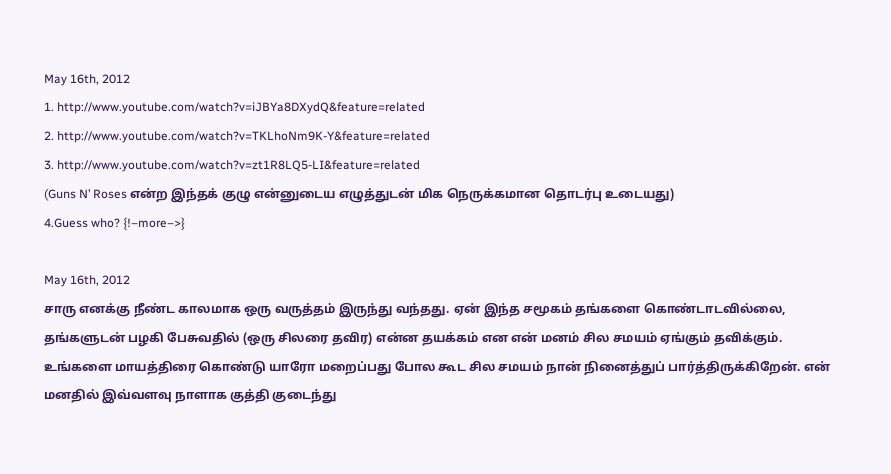May 16th, 2012
1. http://www.youtube.com/watch?v=iJBYa8DXydQ&feature=related
2. http://www.youtube.com/watch?v=TKLhoNm9K-Y&feature=related
3. http://www.youtube.com/watch?v=zt1R8LQ5-LI&feature=related
(Guns N’ Roses என்ற இந்தக் குழு என்னுடைய எழுத்துடன் மிக நெருக்கமான தொடர்பு உடையது)
4.Guess who? {!–more–>}

May 16th, 2012
சாரு எனக்கு நீண்ட காலமாக ஒரு வருத்தம் இருந்து வந்தது. ஏன் இந்த சமூகம் தங்களை கொண்டாடவில்லை, தங்களுடன் பழகி பேசுவதில் (ஒரு சிலரை தவிர) என்ன தயக்கம் என என் மனம் சில சமயம் ஏங்கும் தவிக்கும். உங்களை மாயத்திரை கொண்டு யாரோ மறைப்பது போல கூட சில சமயம் நான் நினைத்துப் பார்த்திருக்கிறேன். என் மனதில் இவ்வளவு நாளாக குத்தி குடைந்து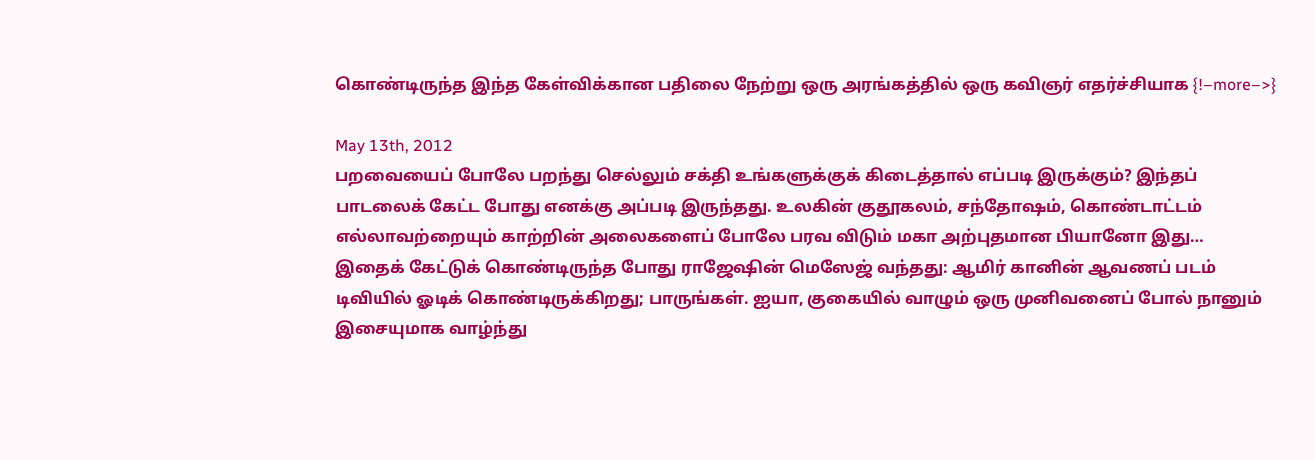கொண்டிருந்த இந்த கேள்விக்கான பதிலை நேற்று ஒரு அரங்கத்தில் ஒரு கவிஞர் எதர்ச்சியாக {!–more–>}

May 13th, 2012
பறவையைப் போலே பறந்து செல்லும் சக்தி உங்களுக்குக் கிடைத்தால் எப்படி இருக்கும்? இந்தப் பாடலைக் கேட்ட போது எனக்கு அப்படி இருந்தது. உலகின் குதூகலம், சந்தோஷம், கொண்டாட்டம் எல்லாவற்றையும் காற்றின் அலைகளைப் போலே பரவ விடும் மகா அற்புதமான பியானோ இது…
இதைக் கேட்டுக் கொண்டிருந்த போது ராஜேஷின் மெஸேஜ் வந்தது: ஆமிர் கானின் ஆவணப் படம் டிவியில் ஓடிக் கொண்டிருக்கிறது; பாருங்கள். ஐயா, குகையில் வாழும் ஒரு முனிவனைப் போல் நானும் இசையுமாக வாழ்ந்து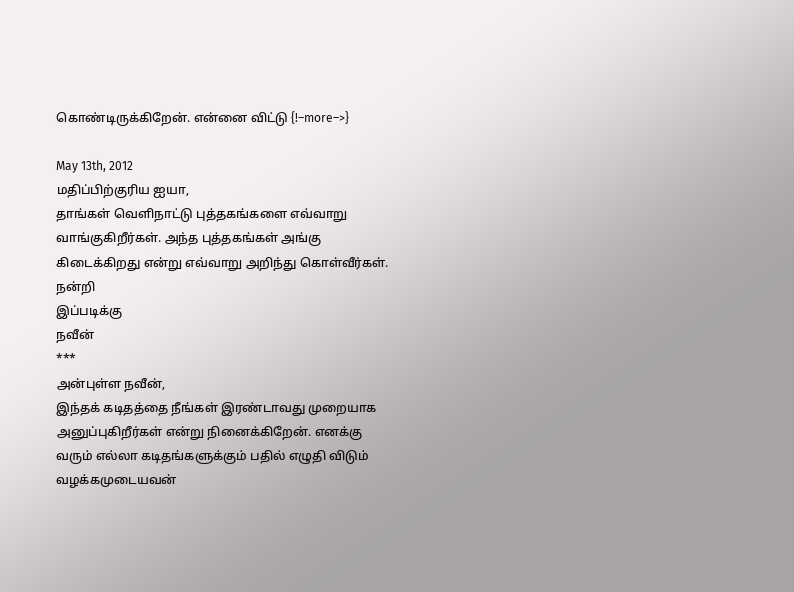கொண்டிருக்கிறேன். என்னை விட்டு {!–more–>}

May 13th, 2012
மதிப்பிற்குரிய ஐயா,
தாங்கள் வெளிநாட்டு புத்தகங்களை எவ்வாறு
வாங்குகிறீர்கள். அந்த புத்தகங்கள் அங்கு கிடைக்கிறது என்று எவ்வாறு அறிந்து கொள்வீர்கள்.
நன்றி
இப்படிக்கு
நவீன்
***
அன்புள்ள நவீன்,
இந்தக் கடிதத்தை நீங்கள் இரண்டாவது முறையாக அனுப்புகிறீர்கள் என்று நினைக்கிறேன். எனக்கு வரும் எல்லா கடிதங்களுக்கும் பதில் எழுதி விடும் வழக்கமுடையவன்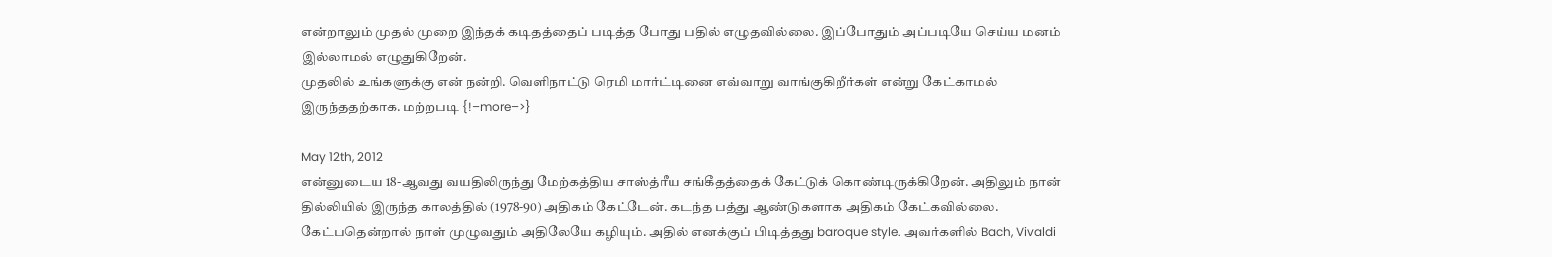என்றாலும் முதல் முறை இந்தக் கடிதத்தைப் படித்த போது பதில் எழுதவில்லை. இப்போதும் அப்படியே செய்ய மனம் இல்லாமல் எழுதுகிறேன்.
முதலில் உங்களுக்கு என் நன்றி. வெளிநாட்டு ரெமி மார்ட்டினை எவ்வாறு வாங்குகிறீர்கள் என்று கேட்காமல் இருந்ததற்காக. மற்றபடி {!–more–>}

May 12th, 2012
என்னுடைய 18-ஆவது வயதிலிருந்து மேற்கத்திய சாஸ்த்ரீய சங்கீதத்தைக் கேட்டுக் கொண்டிருக்கிறேன். அதிலும் நான் தில்லியில் இருந்த காலத்தில் (1978-90) அதிகம் கேட்டேன். கடந்த பத்து ஆண்டுகளாக அதிகம் கேட்கவில்லை. கேட்பதென்றால் நாள் முழுவதும் அதிலேயே கழியும். அதில் எனக்குப் பிடித்தது baroque style. அவர்களில் Bach, Vivaldi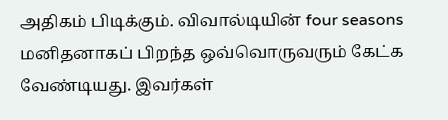அதிகம் பிடிக்கும். விவால்டியின் four seasons மனிதனாகப் பிறந்த ஒவ்வொருவரும் கேட்க வேண்டியது. இவர்கள்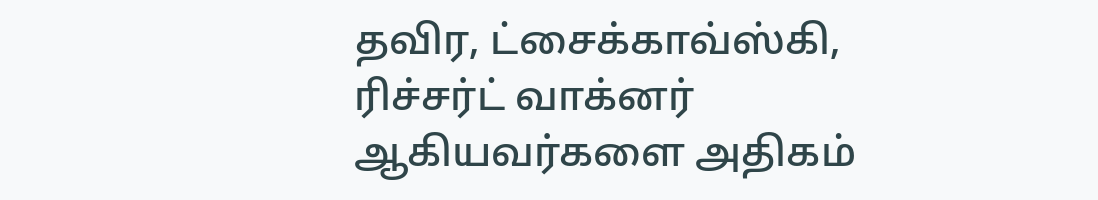தவிர, ட்சைக்காவ்ஸ்கி, ரிச்சர்ட் வாக்னர் ஆகியவர்களை அதிகம்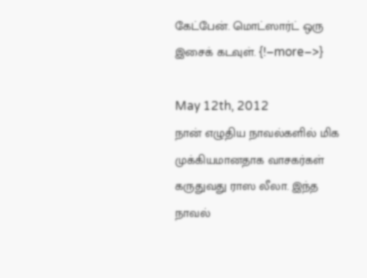கேட்பேன். மொட்ஸார்ட் ஒரு இசைக் கடவுள். {!–more–>}

May 12th, 2012
நான் எழுதிய நாவல்களில் மிக முக்கியமானதாக வாசகர்கள் கருதுவது ராஸ லீலா. இந்த நாவல்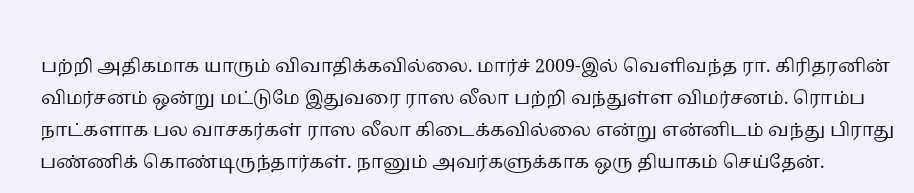பற்றி அதிகமாக யாரும் விவாதிக்கவில்லை. மார்ச் 2009-இல் வெளிவந்த ரா. கிரிதரனின் விமர்சனம் ஒன்று மட்டுமே இதுவரை ராஸ லீலா பற்றி வந்துள்ள விமர்சனம். ரொம்ப நாட்களாக பல வாசகர்கள் ராஸ லீலா கிடைக்கவில்லை என்று என்னிடம் வந்து பிராது பண்ணிக் கொண்டிருந்தார்கள். நானும் அவர்களுக்காக ஒரு தியாகம் செய்தேன்.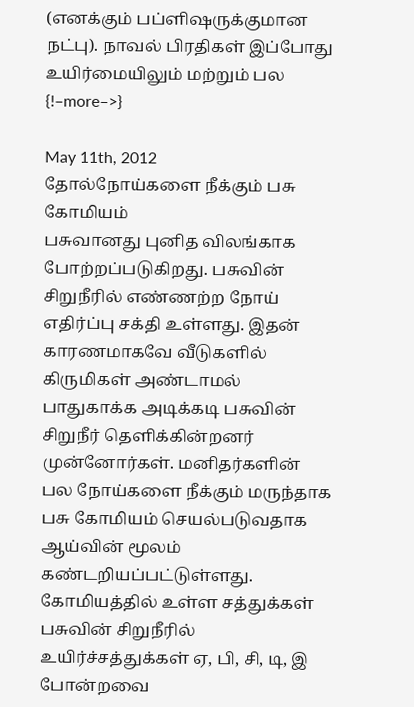(எனக்கும் பப்ளிஷருக்குமான நட்பு). நாவல் பிரதிகள் இப்போது உயிர்மையிலும் மற்றும் பல {!–more–>}

May 11th, 2012
தோல்நோய்களை நீக்கும் பசு கோமியம்
பசுவானது புனித விலங்காக போற்றப்படுகிறது. பசுவின் சிறுநீரில் எண்ணற்ற நோய் எதிர்ப்பு சக்தி உள்ளது. இதன் காரணமாகவே வீடுகளில் கிருமிகள் அண்டாமல் பாதுகாக்க அடிக்கடி பசுவின் சிறுநீர் தெளிக்கின்றனர் முன்னோர்கள். மனிதர்களின் பல நோய்களை நீக்கும் மருந்தாக பசு கோமியம் செயல்படுவதாக ஆய்வின் மூலம் கண்டறியப்பட்டுள்ளது.
கோமியத்தில் உள்ள சத்துக்கள்
பசுவின் சிறுநீரில் உயிர்ச்சத்துக்கள் ஏ, பி, சி, டி, இ போன்றவை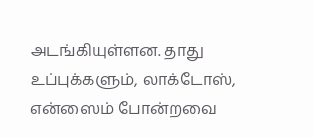அடங்கியுள்ளன. தாது உப்புக்களும், லாக்டோஸ், என்ஸைம் போன்றவை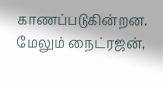காணப்படுகின்றன. மேலும் நைட்ரஜன்,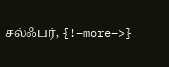சல்ஃபர், {!–more–>}